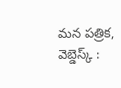మన పత్రిక, వెబ్డెస్క్ :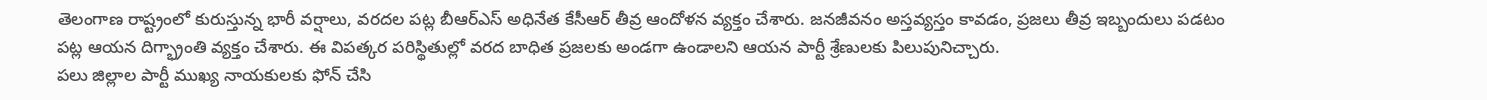తెలంగాణ రాష్ట్రంలో కురుస్తున్న భారీ వర్షాలు, వరదల పట్ల బీఆర్ఎస్ అధినేత కేసీఆర్ తీవ్ర ఆందోళన వ్యక్తం చేశారు. జనజీవనం అస్తవ్యస్తం కావడం, ప్రజలు తీవ్ర ఇబ్బందులు పడటం పట్ల ఆయన దిగ్భ్రాంతి వ్యక్తం చేశారు. ఈ విపత్కర పరిస్థితుల్లో వరద బాధిత ప్రజలకు అండగా ఉండాలని ఆయన పార్టీ శ్రేణులకు పిలుపునిచ్చారు.
పలు జిల్లాల పార్టీ ముఖ్య నాయకులకు ఫోన్ చేసి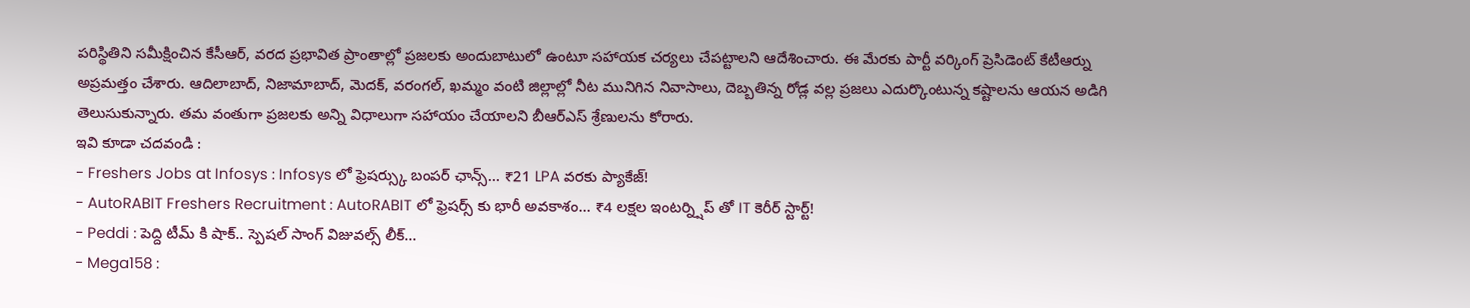పరిస్థితిని సమీక్షించిన కేసీఆర్, వరద ప్రభావిత ప్రాంతాల్లో ప్రజలకు అందుబాటులో ఉంటూ సహాయక చర్యలు చేపట్టాలని ఆదేశించారు. ఈ మేరకు పార్టీ వర్కింగ్ ప్రెసిడెంట్ కేటీఆర్ను అప్రమత్తం చేశారు. ఆదిలాబాద్, నిజామాబాద్, మెదక్, వరంగల్, ఖమ్మం వంటి జిల్లాల్లో నీట మునిగిన నివాసాలు, దెబ్బతిన్న రోడ్ల వల్ల ప్రజలు ఎదుర్కొంటున్న కష్టాలను ఆయన అడిగి తెలుసుకున్నారు. తమ వంతుగా ప్రజలకు అన్ని విధాలుగా సహాయం చేయాలని బీఆర్ఎస్ శ్రేణులను కోరారు.
ఇవి కూడా చదవండి :
- Freshers Jobs at Infosys : Infosys లో ఫ్రెషర్స్కు బంపర్ ఛాన్స్… ₹21 LPA వరకు ప్యాకేజ్!
- AutoRABIT Freshers Recruitment : AutoRABIT లో ఫ్రెషర్స్ కు భారీ అవకాశం… ₹4 లక్షల ఇంటర్న్షిప్ తో IT కెరీర్ స్టార్ట్!
- Peddi : పెద్ది టీమ్ కి షాక్.. స్పెషల్ సాంగ్ విజువల్స్ లీక్…
- Mega158 :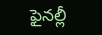ఫైనల్లీ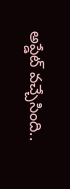అప్డేట్ వచ్చేసింది..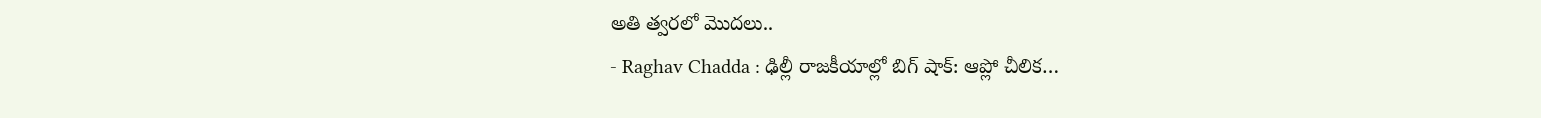అతి త్వరలో మొదలు..
- Raghav Chadda : ఢిల్లీ రాజకీయాల్లో బిగ్ షాక్: ఆప్లో చీలిక…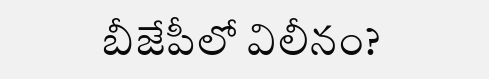బీజేపీలో విలీనం?